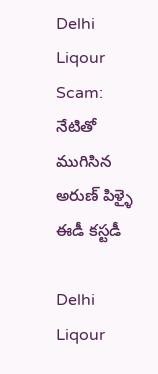Delhi Liqour Scam: నేటితో ముగిసిన అరుణ్ పిళ్ళై ఈడీ కస్టడీ

Delhi Liqour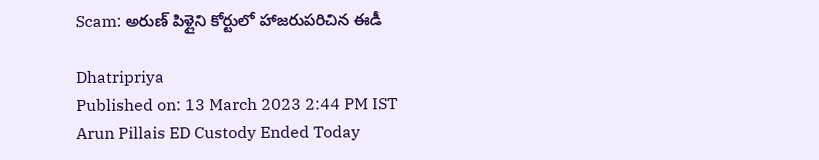Scam: అరుణ్ పిళ్లైని కోర్టులో హాజరుపరిచిన ఈడీ

Dhatripriya
Published on: 13 March 2023 2:44 PM IST
Arun Pillais ED Custody Ended Today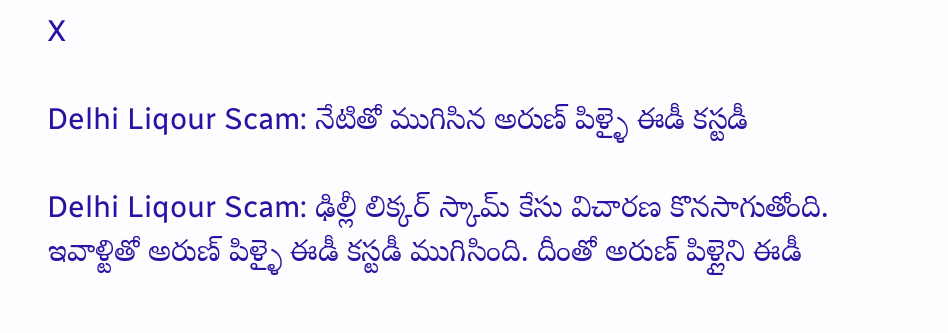X

Delhi Liqour Scam: నేటితో ముగిసిన అరుణ్ పిళ్ళై ఈడీ కస్టడీ

Delhi Liqour Scam: ఢిల్లీ లిక్కర్ స్కామ్‌ కేసు విచారణ కొనసాగుతోంది. ఇవాళ్టితో అరుణ్ పిళ్ళై ఈడీ కస్టడీ ముగిసింది. దీంతో అరుణ్ పిళ్లైని ఈడీ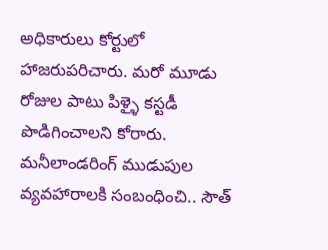అధికారులు కోర్టులో హాజరుపరిచారు. మరో మూడు రోజుల పాటు పిళ్ళై కస్టడీ పొడిగించాలని కోరారు. మనీలాండరింగ్ ముడుపుల వ్యవహారాలకి సంబంధించి.. సౌత్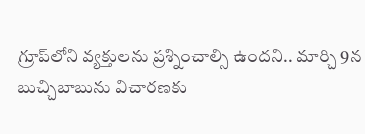గ్రూప్‌లోని వ్యక్తులను ప్రశ్నించాల్సి ఉందని.. మార్చి 9న బుచ్చిబాబును విచారణకు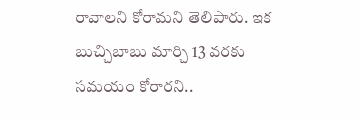రావాలని కోరామని తెలిపారు. ఇక బుచ్చిబాబు మార్చి 13 వరకు సమయం కోరారని..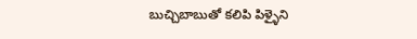బుచ్చిబాబుతో కలిపి పిళ్ళైని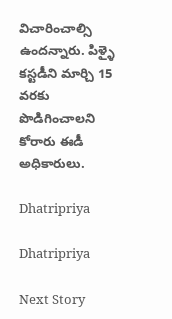విచారించాల్సి ఉందన్నారు. పిళ్ళై కస్టడీని మార్చి 15 వరకు పొడిగించాలని కోరారు ఈడీ అధికారులు.

Dhatripriya

Dhatripriya

Next Story